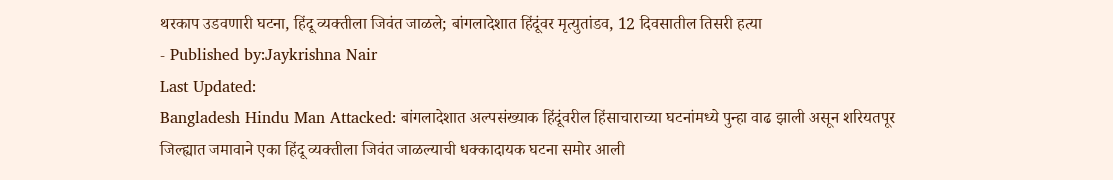थरकाप उडवणारी घटना, हिंदू व्यक्तीला जिवंत जाळले; बांगलादेशात हिंदूंवर मृत्युतांडव, 12 दिवसातील तिसरी हत्या
- Published by:Jaykrishna Nair
Last Updated:
Bangladesh Hindu Man Attacked: बांगलादेशात अल्पसंख्याक हिंदूंवरील हिंसाचाराच्या घटनांमध्ये पुन्हा वाढ झाली असून शरियतपूर जिल्ह्यात जमावाने एका हिंदू व्यक्तीला जिवंत जाळल्याची धक्कादायक घटना समोर आली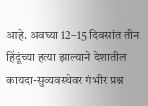आहे. अवघ्या 12–15 दिवसांत तीन हिंदूंच्या हत्या झाल्याने देशातील कायदा-सुव्यवस्थेवर गंभीर प्रश्न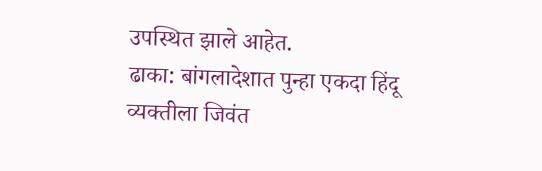उपस्थित झाले आहेत.
ढाका: बांगलादेशात पुन्हा एकदा हिंदू व्यक्तीला जिवंत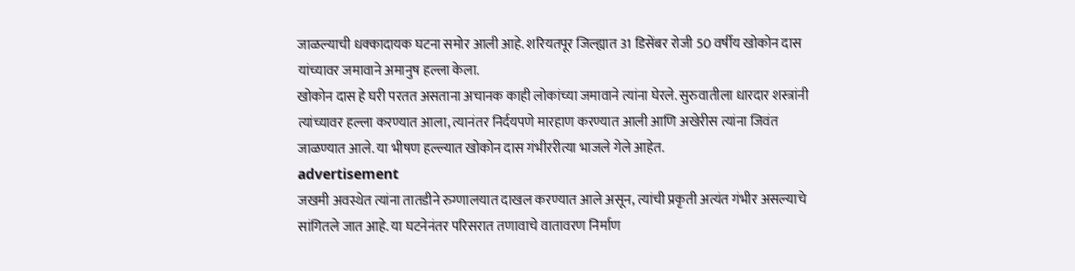जाळल्याची धक्कादायक घटना समोर आली आहे. शरियतपूर जिल्ह्यात 31 डिसेंबर रोजी 50 वर्षीय खोकोन दास यांच्यावर जमावाने अमानुष हल्ला केला.
खोकोन दास हे घरी परतत असताना अचानक काही लोकांच्या जमावाने त्यांना घेरले. सुरुवातीला धारदार शस्त्रांनी त्यांच्यावर हल्ला करण्यात आला, त्यानंतर निर्दयपणे मारहाण करण्यात आली आणि अखेरीस त्यांना जिवंत जाळण्यात आले. या भीषण हल्ल्यात खोकोन दास गंभीररीत्या भाजले गेले आहेत.
advertisement
जखमी अवस्थेत त्यांना तातडीने रुग्णालयात दाखल करण्यात आले असून, त्यांची प्रकृती अत्यंत गंभीर असल्याचे सांगितले जात आहे. या घटनेनंतर परिसरात तणावाचे वातावरण निर्माण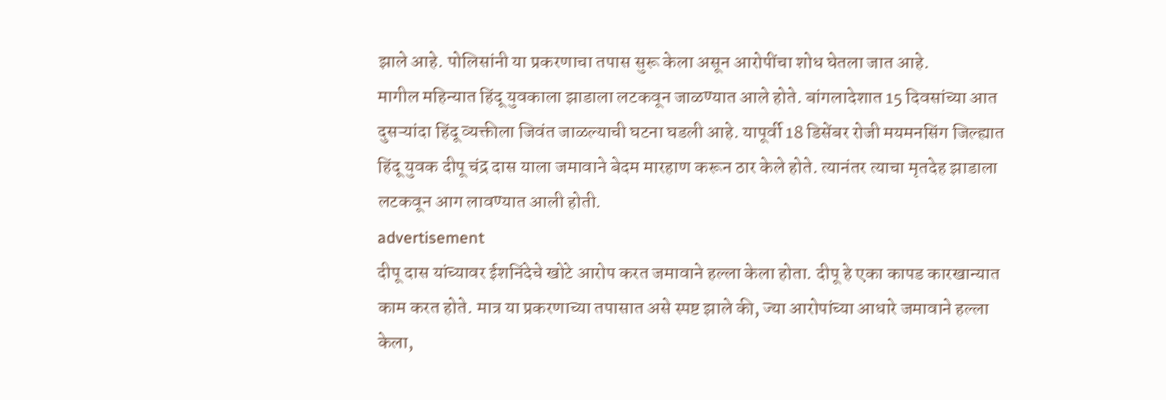झाले आहे. पोलिसांनी या प्रकरणाचा तपास सुरू केला असून आरोपींचा शोध घेतला जात आहे.
मागील महिन्यात हिंदू युवकाला झाडाला लटकवून जाळण्यात आले होते. बांगलादेशात 15 दिवसांच्या आत दुसऱ्यांदा हिंदू व्यक्तीला जिवंत जाळल्याची घटना घडली आहे. यापूर्वी 18 डिसेंबर रोजी मयमनसिंग जिल्ह्यात हिंदू युवक दीपू चंद्र दास याला जमावाने बेदम मारहाण करून ठार केले होते. त्यानंतर त्याचा मृतदेह झाडाला लटकवून आग लावण्यात आली होती.
advertisement
दीपू दास यांच्यावर ईशनिंदेचे खोटे आरोप करत जमावाने हल्ला केला होता. दीपू हे एका कापड कारखान्यात काम करत होते. मात्र या प्रकरणाच्या तपासात असे स्पष्ट झाले की, ज्या आरोपांच्या आधारे जमावाने हल्ला केला,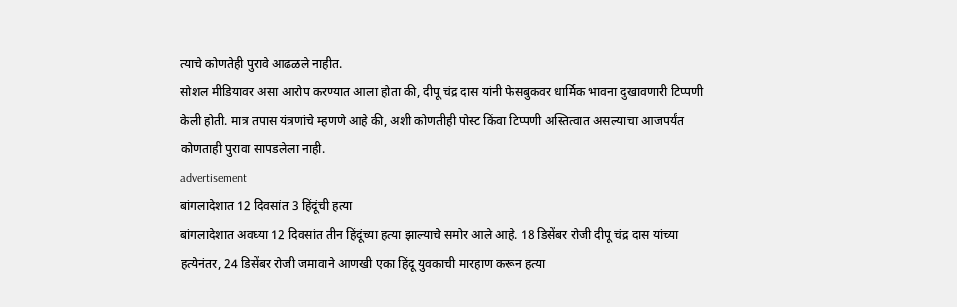त्याचे कोणतेही पुरावे आढळले नाहीत.
सोशल मीडियावर असा आरोप करण्यात आला होता की, दीपू चंद्र दास यांनी फेसबुकवर धार्मिक भावना दुखावणारी टिप्पणी केली होती. मात्र तपास यंत्रणांचे म्हणणे आहे की, अशी कोणतीही पोस्ट किंवा टिप्पणी अस्तित्वात असल्याचा आजपर्यंत कोणताही पुरावा सापडलेला नाही.
advertisement
बांगलादेशात 12 दिवसांत 3 हिंदूंची हत्या
बांगलादेशात अवघ्या 12 दिवसांत तीन हिंदूंच्या हत्या झाल्याचे समोर आले आहे. 18 डिसेंबर रोजी दीपू चंद्र दास यांच्या हत्येनंतर, 24 डिसेंबर रोजी जमावाने आणखी एका हिंदू युवकाची मारहाण करून हत्या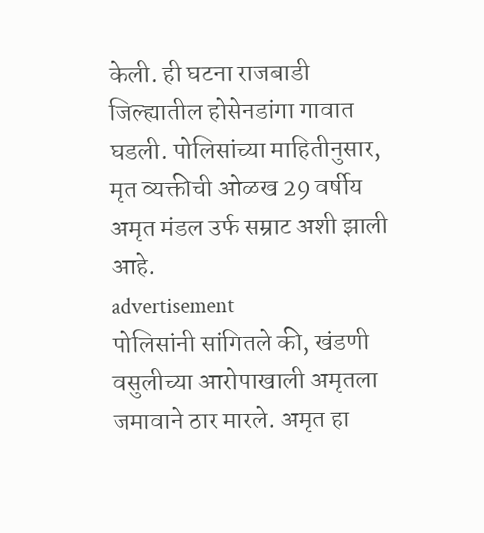केली. ही घटना राजबाडी जिल्ह्यातील होसेनडांगा गावात घडली. पोलिसांच्या माहितीनुसार, मृत व्यक्तीची ओळख 29 वर्षीय अमृत मंडल उर्फ सम्राट अशी झाली आहे.
advertisement
पोलिसांनी सांगितले की, खंडणी वसुलीच्या आरोपाखाली अमृतला जमावाने ठार मारले. अमृत हा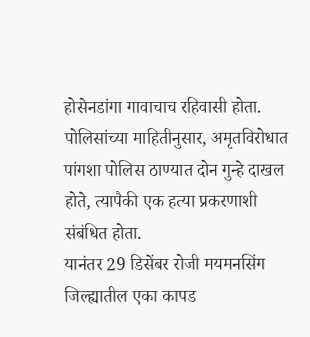होसेनडांगा गावाचाच रहिवासी होता. पोलिसांच्या माहितीनुसार, अमृतविरोधात पांगशा पोलिस ठाण्यात दोन गुन्हे दाखल होते, त्यापैकी एक हत्या प्रकरणाशी संबंधित होता.
यानंतर 29 डिसेंबर रोजी मयमनसिंग जिल्ह्यातील एका कापड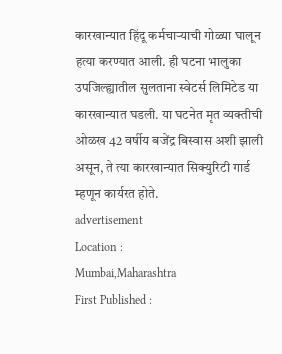कारखान्यात हिंदू कर्मचाऱ्याची गोळ्या घालून हत्या करण्यात आली. ही घटना भालुका उपजिल्ह्यातील सुलताना स्वेटर्स लिमिटेड या कारखान्यात घडली. या घटनेत मृत व्यक्तीची ओळख 42 वर्षीय बजेंद्र बिस्वास अशी झाली असून, ते त्या कारखान्यात सिक्युरिटी गार्ड म्हणून कार्यरत होते.
advertisement
Location :
Mumbai,Maharashtra
First Published :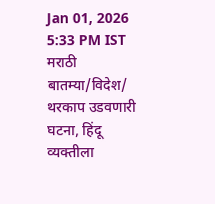Jan 01, 2026 5:33 PM IST
मराठी बातम्या/विदेश/
थरकाप उडवणारी घटना, हिंदू व्यक्तीला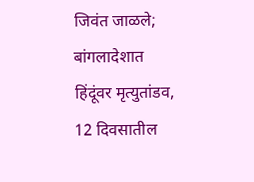जिवंत जाळले; बांगलादेशात हिंदूंवर मृत्युतांडव, 12 दिवसातील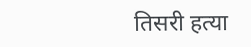तिसरी हत्या